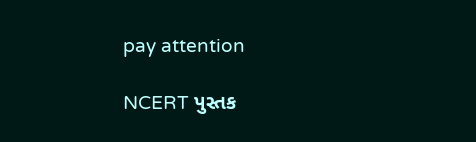pay attention

NCERT પુસ્તક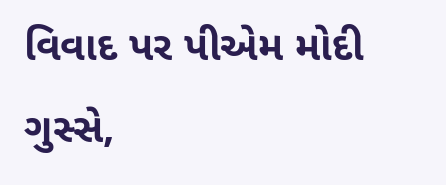વિવાદ પર પીએમ મોદી ગુસ્સે,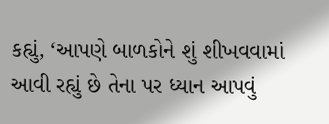કહ્યું, ‘આપણે બાળકોને શું શીખવવામાં આવી રહ્યું છે તેના પર ધ્યાન આપવું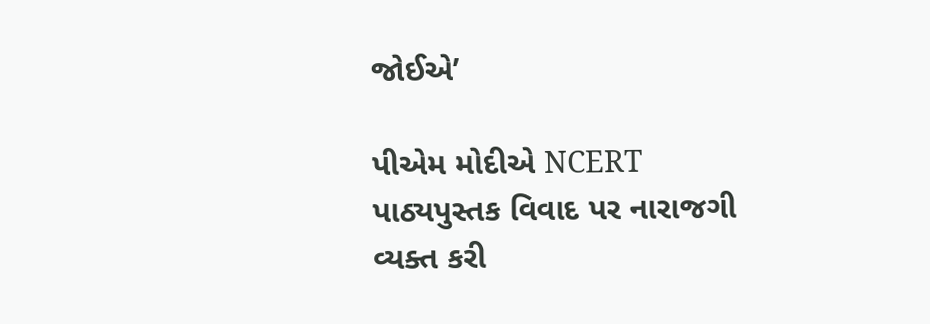જોઈએ’

પીએમ મોદીએ NCERT પાઠ્યપુસ્તક વિવાદ પર નારાજગી વ્યક્ત કરી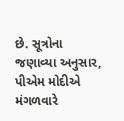છે. સૂત્રોના જણાવ્યા અનુસાર, પીએમ મોદીએ મંગળવારે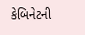કેબિનેટની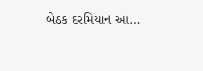બેઠક દરમિયાન આ…